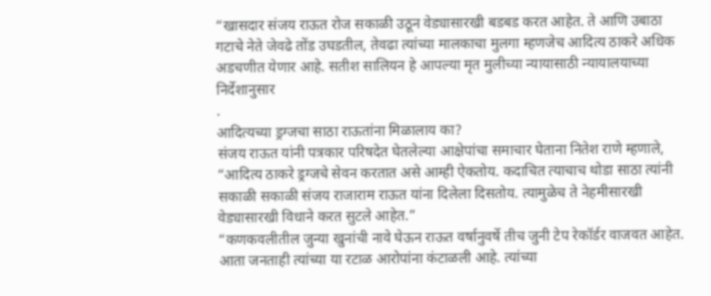“खासदार संजय राऊत रोज सकाळी उठून वेड्यासारखी बडबड करत आहेत. ते आणि उबाठा गटाचे नेते जेवढे तोंड उघडतील, तेवढा त्यांच्या मालकाचा मुलगा म्हणजेच आदित्य ठाकरे अधिक अडचणीत येणार आहे. सतीश सालियन हे आपल्या मृत मुलीच्या न्यायासाठी न्यायालयाच्या निर्देशानुसार
.
आदित्यच्या ड्रग्जचा साठा राऊतांना मिळालाय का?
संजय राऊत यांनी पत्रकार परिषदेत घेतलेल्या आक्षेपांचा समाचार घेताना नितेश राणे म्हणाले, “आदित्य ठाकरे ड्रग्जचे सेवन करतात असे आम्ही ऐकतोय. कदाचित त्याचाच थोडा साठा त्यांनी सकाळी सकाळी संजय राजाराम राऊत यांना दिलेला दिसतोय. त्यामुळेच ते नेहमीसारखी वेड्यासारखी विधाने करत सुटले आहेत.”
“कणकवलीतील जुन्या खुनांची नावे घेऊन राऊत वर्षानुवर्षे तीच जुनी टेप रेकॉर्डर वाजवत आहेत. आता जनताही त्यांच्या या रटाळ आरोपांना कंटाळली आहे. त्यांच्या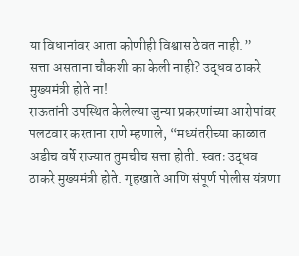या विधानांवर आता कोणीही विश्वास ठेवत नाही.”
सत्ता असताना चौकशी का केली नाही? उद्धव ठाकरे मुख्यमंत्री होते ना!
राऊतांनी उपस्थित केलेल्या जुन्या प्रकरणांच्या आरोपांवर पलटवार करताना राणे म्हणाले, “मध्यंतरीच्या काळात अडीच वर्षे राज्यात तुमचीच सत्ता होती. स्वतः उद्धव ठाकरे मुख्यमंत्री होते. गृहखाते आणि संपूर्ण पोलीस यंत्रणा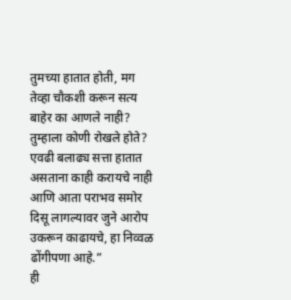तुमच्या हातात होती, मग तेव्हा चौकशी करून सत्य बाहेर का आणले नाही? तुम्हाला कोणी रोखले होते? एवढी बलाढ्य सत्ता हातात असताना काही करायचे नाही आणि आता पराभव समोर दिसू लागल्यावर जुने आरोप उकरून काढायचे, हा निव्वळ ढोंगीपणा आहे.”
ही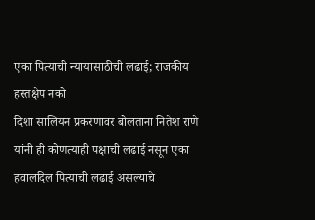एका पित्याची न्यायासाठीची लढाई; राजकीय हस्तक्षेप नको
दिशा सालियन प्रकरणावर बोलताना नितेश राणे यांनी ही कोणत्याही पक्षाची लढाई नसून एका हवालदिल पित्याची लढाई असल्याचे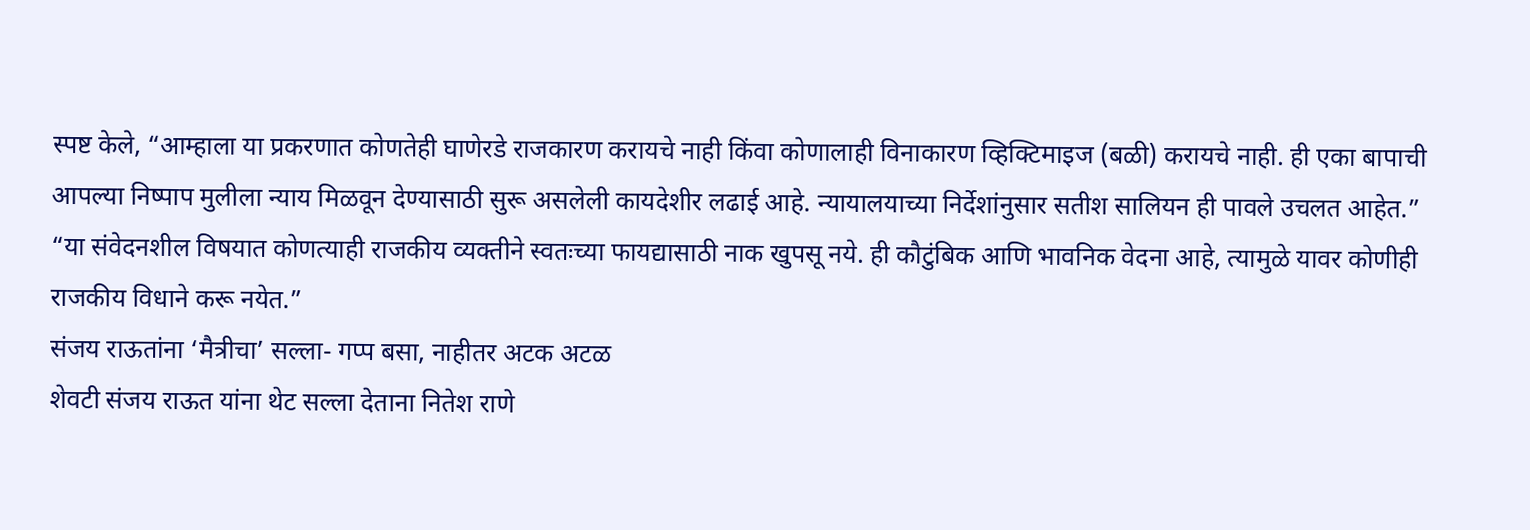स्पष्ट केले, “आम्हाला या प्रकरणात कोणतेही घाणेरडे राजकारण करायचे नाही किंवा कोणालाही विनाकारण व्हिक्टिमाइज (बळी) करायचे नाही. ही एका बापाची आपल्या निष्पाप मुलीला न्याय मिळवून देण्यासाठी सुरू असलेली कायदेशीर लढाई आहे. न्यायालयाच्या निर्देशांनुसार सतीश सालियन ही पावले उचलत आहेत.”
“या संवेदनशील विषयात कोणत्याही राजकीय व्यक्तीने स्वतःच्या फायद्यासाठी नाक खुपसू नये. ही कौटुंबिक आणि भावनिक वेदना आहे, त्यामुळे यावर कोणीही राजकीय विधाने करू नयेत.”
संजय राऊतांना ‘मैत्रीचा’ सल्ला- गप्प बसा, नाहीतर अटक अटळ
शेवटी संजय राऊत यांना थेट सल्ला देताना नितेश राणे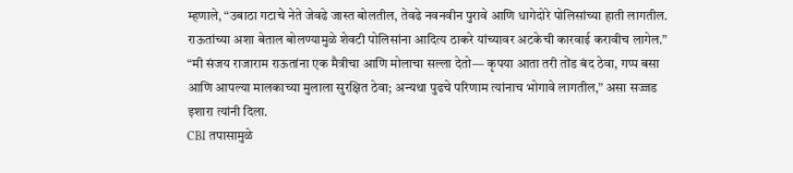म्हणाले, “उबाठा गटाचे नेते जेवढे जास्त बोलतील, तेवढे नवनवीन पुरावे आणि धागेदोरे पोलिसांच्या हाती लागतील. राऊतांच्या अशा बेताल बोलण्यामुळे शेवटी पोलिसांना आदित्य ठाकरे यांच्यावर अटकेची कारवाई करावीच लागेल.”
“मी संजय राजाराम राऊतांना एक मैत्रीचा आणि मोलाचा सल्ला देतो— कृपया आता तरी तोंड बंद ठेवा, गप्प बसा आणि आपल्या मालकाच्या मुलाला सुरक्षित ठेवा; अन्यथा पुढचे परिणाम त्यांनाच भोगावे लागतील,” असा सज्जड इशारा त्यांनी दिला.
CBI तपासामुळे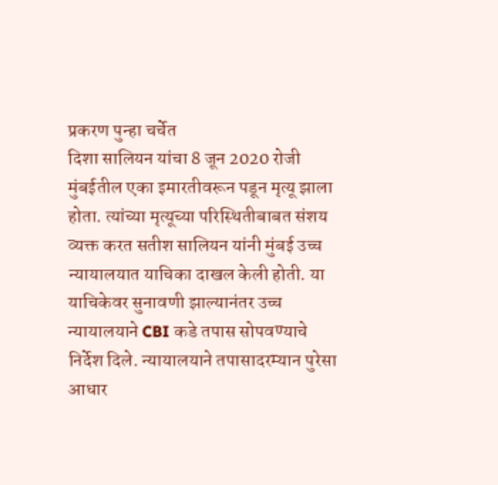प्रकरण पुन्हा चर्चेत
दिशा सालियन यांचा 8 जून 2020 रोजी मुंबईतील एका इमारतीवरून पडून मृत्यू झाला होता. त्यांच्या मृत्यूच्या परिस्थितीबाबत संशय व्यक्त करत सतीश सालियन यांनी मुंबई उच्च न्यायालयात याचिका दाखल केली होती. या याचिकेवर सुनावणी झाल्यानंतर उच्च न्यायालयाने CBI कडे तपास सोपवण्याचे निर्देश दिले. न्यायालयाने तपासादरम्यान पुरेसा आधार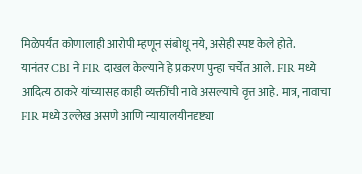मिळेपर्यंत कोणालाही आरोपी म्हणून संबोधू नये, असेही स्पष्ट केले होते.
यानंतर CBI ने FIR दाखल केल्याने हे प्रकरण पुन्हा चर्चेत आले. FIR मध्ये आदित्य ठाकरे यांच्यासह काही व्यक्तींची नावे असल्याचे वृत्त आहे. मात्र, नावाचा FIR मध्ये उल्लेख असणे आणि न्यायालयीनदृष्ट्या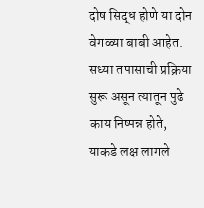दोष सिद्ध होणे या दोन वेगळ्या बाबी आहेत. सध्या तपासाची प्रक्रिया सुरू असून त्यातून पुढे काय निष्पन्न होते, याकडे लक्ष लागले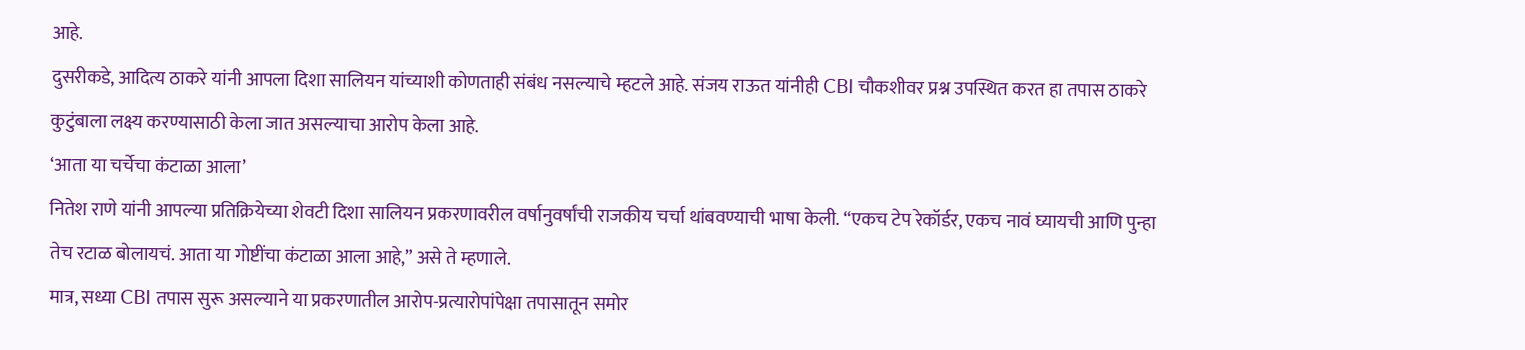आहे.
दुसरीकडे, आदित्य ठाकरे यांनी आपला दिशा सालियन यांच्याशी कोणताही संबंध नसल्याचे म्हटले आहे. संजय राऊत यांनीही CBI चौकशीवर प्रश्न उपस्थित करत हा तपास ठाकरे कुटुंबाला लक्ष्य करण्यासाठी केला जात असल्याचा आरोप केला आहे.
‘आता या चर्चेचा कंटाळा आला’
नितेश राणे यांनी आपल्या प्रतिक्रियेच्या शेवटी दिशा सालियन प्रकरणावरील वर्षानुवर्षांची राजकीय चर्चा थांबवण्याची भाषा केली. “एकच टेप रेकॉर्डर, एकच नावं घ्यायची आणि पुन्हा तेच रटाळ बोलायचं. आता या गोष्टींचा कंटाळा आला आहे,” असे ते म्हणाले.
मात्र, सध्या CBI तपास सुरू असल्याने या प्रकरणातील आरोप-प्रत्यारोपांपेक्षा तपासातून समोर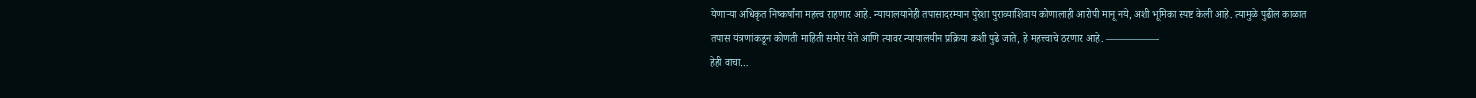येणाऱ्या अधिकृत निष्कर्षांना महत्त्व राहणार आहे. न्यायालयानेही तपासादरम्यान पुरेशा पुराव्याशिवाय कोणालाही आरोपी मानू नये, अशी भूमिका स्पष्ट केली आहे. त्यामुळे पुढील काळात तपास यंत्रणांकडून कोणती माहिती समोर येते आणि त्यावर न्यायालयीन प्रक्रिया कशी पुढे जाते, हे महत्त्वाचे ठरणार आहे. —————-
हेही वाचा…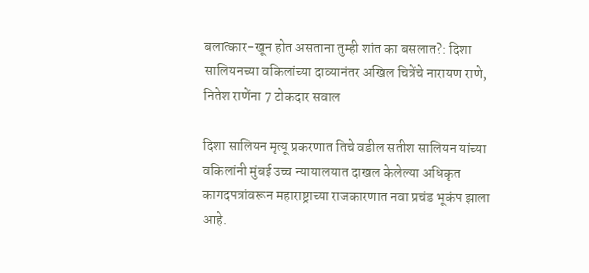बलात्कार-खून होत असताना तुम्ही शांत का बसलात?: दिशा सालियनच्या वकिलांच्या दाव्यानंतर अखिल चित्रेंचे नारायण राणे, नितेश राणेंना 7 टोकदार सवाल

दिशा सालियन मृत्यू प्रकरणात तिचे वडील सतीश सालियन यांच्या वकिलांनी मुंबई उच्च न्यायालयात दाखल केलेल्या अधिकृत कागदपत्रांवरून महाराष्ट्राच्या राजकारणात नवा प्रचंड भूकंप झाला आहे.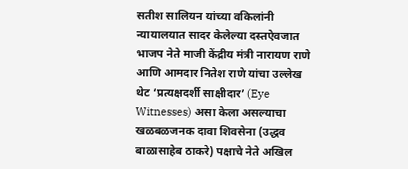सतीश सालियन यांच्या वकिलांनी न्यायालयात सादर केलेल्या दस्तऐवजात भाजप नेते माजी केंद्रीय मंत्री नारायण राणे आणि आमदार नितेश राणे यांचा उल्लेख थेट ‘प्रत्यक्षदर्शी साक्षीदार’ (Eye Witnesses) असा केला असल्याचा खळबळजनक दावा शिवसेना (उद्धव बाळासाहेब ठाकरे) पक्षाचे नेते अखिल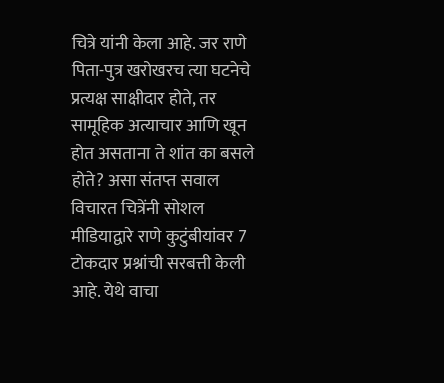चित्रे यांनी केला आहे. जर राणे पिता-पुत्र खरोखरच त्या घटनेचे प्रत्यक्ष साक्षीदार होते, तर सामूहिक अत्याचार आणि खून होत असताना ते शांत का बसले होते? असा संतप्त सवाल विचारत चित्रेंनी सोशल मीडियाद्वारे राणे कुटुंबीयांवर 7 टोकदार प्रश्नांची सरबत्ती केली आहे. येथे वाचा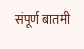संपूर्ण बातमी